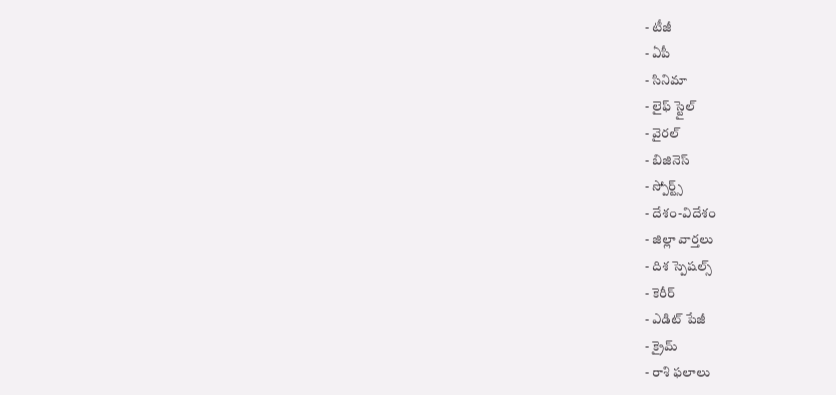- టీజీ
- ఏపీ
- సినిమా
- లైఫ్ స్టైల్
- వైరల్
- బిజినెస్
- స్పోర్ట్స్
- దేశం-విదేశం
- జిల్లా వార్తలు
- దిశ స్పెషల్స్
- కెరీర్
- ఎడిట్ పేజీ
- క్రైమ్
- రాశి ఫలాలు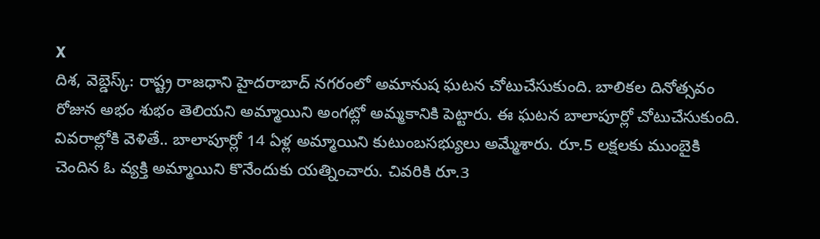X
దిశ, వెబ్డెస్క్: రాష్ట్ర రాజధాని హైదరాబాద్ నగరంలో అమానుష ఘటన చోటుచేసుకుంది. బాలికల దినోత్సవం రోజున అభం శుభం తెలియని అమ్మాయిని అంగట్లో అమ్మకానికి పెట్టారు. ఈ ఘటన బాలాపూర్లో చోటుచేసుకుంది. వివరాల్లోకి వెళితే.. బాలాపూర్లో 14 ఏళ్ల అమ్మాయిని కుటుంబసభ్యులు అమ్మేశారు. రూ.5 లక్షలకు ముంబైకి చెందిన ఓ వ్యక్తి అమ్మాయిని కొనేందుకు యత్నించారు. చివరికి రూ.3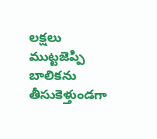లక్షలు ముట్టజెప్పి బాలికను తీసుకెళ్తుండగా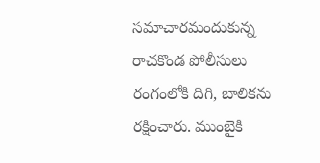సమాచారమందుకున్న రాచకొండ పోలీసులు రంగంలోకి దిగి, బాలికను రక్షించారు. ముంబైకి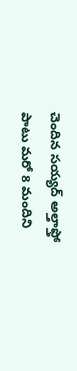చెందిన సయ్యద్ అల్తాఫ్తో పాటు మరో 8 మందిని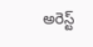అరెస్ట్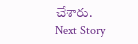చేశారు.
Next Story